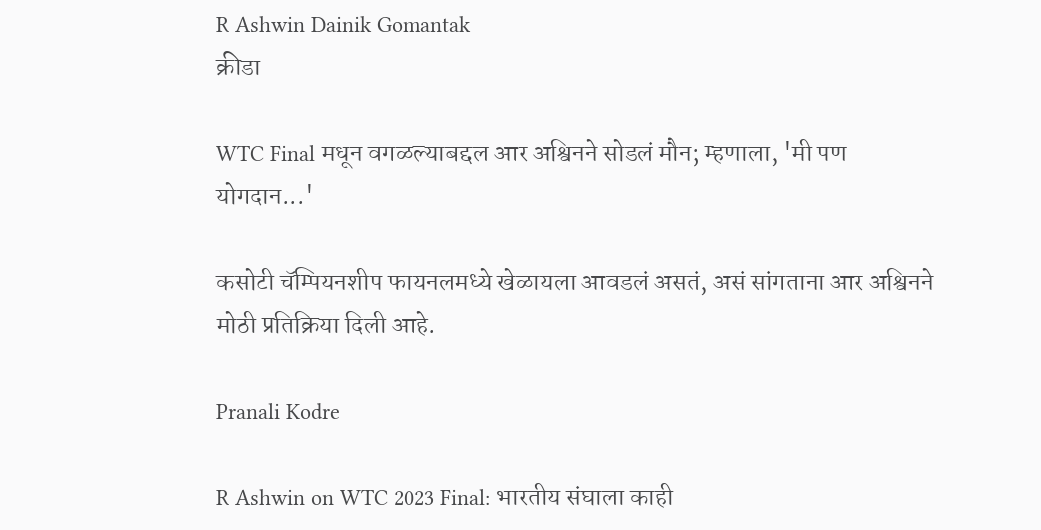R Ashwin Dainik Gomantak
क्रीडा

WTC Final मधून वगळल्याबद्दल आर अश्विनने सोडलं मौन; म्हणाला, 'मी पण योगदान...'

कसोटी चॅम्पियनशीप फायनलमध्ये खेळायला आवडलं असतं, असं सांगताना आर अश्विनने मोठी प्रतिक्रिया दिली आहे.

Pranali Kodre

R Ashwin on WTC 2023 Final: भारतीय संघाला काही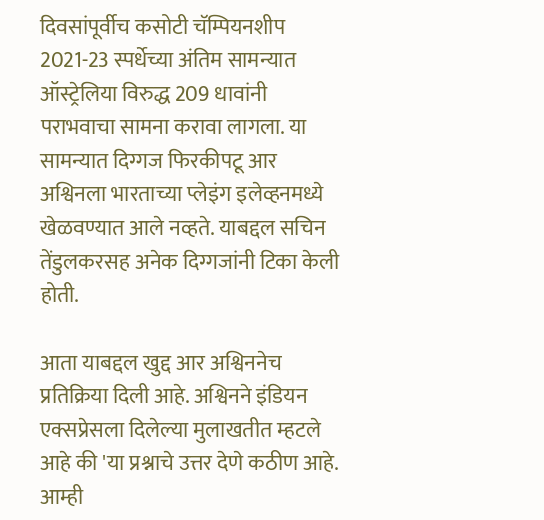दिवसांपूर्वीच कसोटी चॅम्पियनशीप 2021-23 स्पर्धेच्या अंतिम सामन्यात ऑस्ट्रेलिया विरुद्ध 209 धावांनी पराभवाचा सामना करावा लागला. या सामन्यात दिग्गज फिरकीपटू आर अश्विनला भारताच्या प्लेइंग इलेव्हनमध्ये खेळवण्यात आले नव्हते. याबद्दल सचिन तेंडुलकरसह अनेक दिग्गजांनी टिका केली होती.

आता याबद्दल खुद्द आर अश्विननेच प्रतिक्रिया दिली आहे. अश्विनने इंडियन एक्सप्रेसला दिलेल्या मुलाखतीत म्हटले आहे की 'या प्रश्नाचे उत्तर देणे कठीण आहे. आम्ही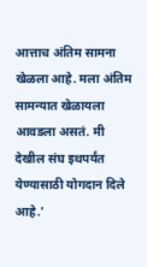आत्ताच अंतिम सामना खेळला आहे. मला अंतिम सामन्यात खेळायला आवडला असतं. मी देखील संघ इथपर्यंत येण्यासाठी योगदान दिले आहे.'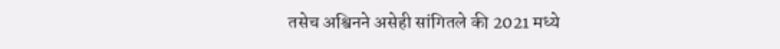तसेच अश्विनने असेही सांगितले की 2021 मध्ये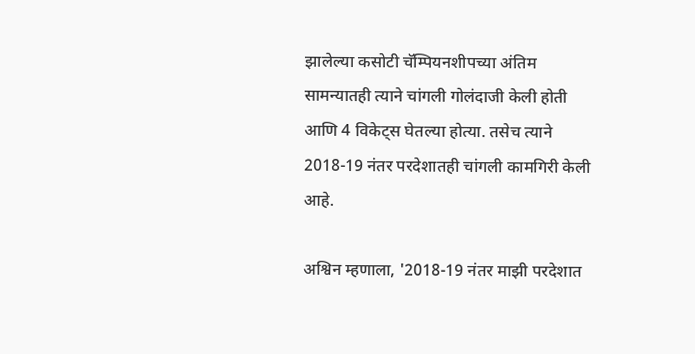झालेल्या कसोटी चॅम्पियनशीपच्या अंतिम सामन्यातही त्याने चांगली गोलंदाजी केली होती आणि 4 विकेट्स घेतल्या होत्या. तसेच त्याने 2018-19 नंतर परदेशातही चांगली कामगिरी केली आहे.

अश्विन म्हणाला, '2018-19 नंतर माझी परदेशात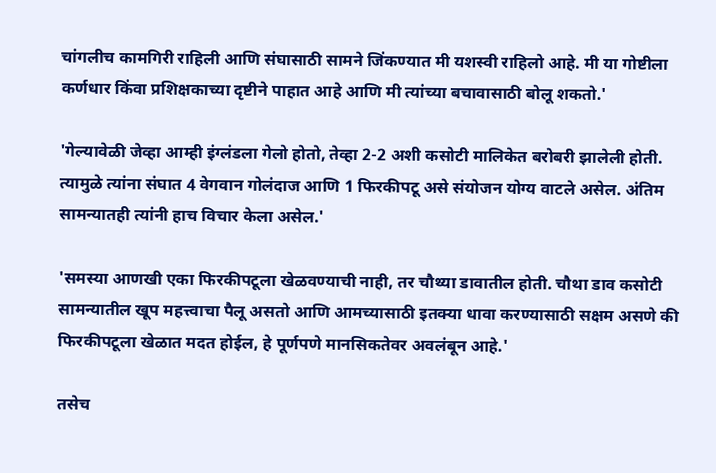चांगलीच कामगिरी राहिली आणि संघासाठी सामने जिंकण्यात मी यशस्वी राहिलो आहे. मी या गोष्टीला कर्णधार किंवा प्रशिक्षकाच्या दृष्टीने पाहात आहे आणि मी त्यांच्या बचावासाठी बोलू शकतो.'

'गेल्यावेळी जेव्हा आम्ही इंग्लंडला गेलो होतो, तेव्हा 2-2 अशी कसोटी मालिकेत बरोबरी झालेली होती. त्यामुळे त्यांना संघात 4 वेगवान गोलंदाज आणि 1 फिरकीपटू असे संयोजन योग्य वाटले असेल. अंतिम सामन्यातही त्यांनी हाच विचार केला असेल.'

'समस्या आणखी एका फिरकीपटूला खेळवण्याची नाही, तर चौथ्या डावातील होती. चौथा डाव कसोटी सामन्यातील खूप महत्त्वाचा पैलू असतो आणि आमच्यासाठी इतक्या धावा करण्यासाठी सक्षम असणे की फिरकीपटूला खेळात मदत होईल, हे पूर्णपणे मानसिकतेवर अवलंबून आहे.'

तसेच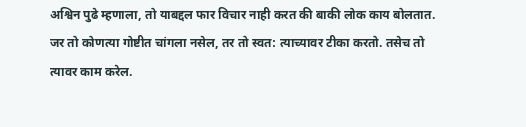अश्विन पुढे म्हणाला, तो याबद्दल फार विचार नाही करत की बाकी लोक काय बोलतात. जर तो कोणत्या गोष्टीत चांगला नसेल, तर तो स्वत: त्याच्यावर टीका करतो. तसेच तो त्यावर काम करेल.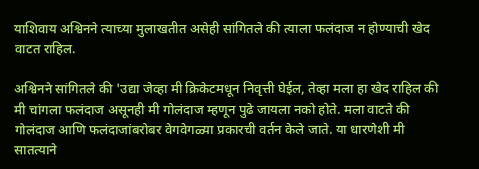याशिवाय अश्विनने त्याच्या मुलाखतीत असेही सांगितले की त्याला फलंदाज न होण्याची खेद वाटत राहिल.

अश्विनने सांगितले की 'उद्या जेव्हा मी क्रिकेटमधून निवृत्ती घेईल, तेव्हा मला हा खेद राहिल की मी चांगला फलंदाज असूनही मी गोलंदाज म्हणून पुढे जायला नको होते. मला वाटते की गोलंदाज आणि फलंदाजांबरोबर वेगवेगळ्या प्रकारची वर्तन केले जाते. या धारणेशी मी सातत्याने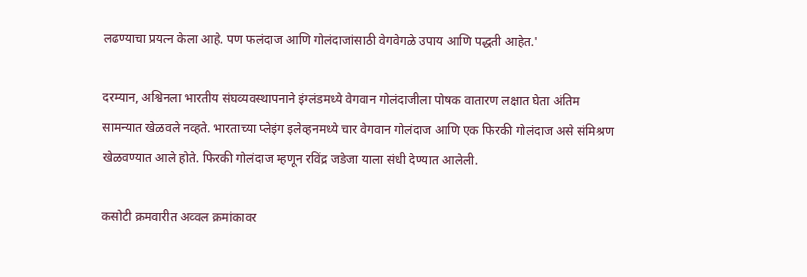लढण्याचा प्रयत्न केला आहे. पण फलंदाज आणि गोलंदाजांसाठी वेगवेगळे उपाय आणि पद्धती आहेत.'

दरम्यान, अश्विनला भारतीय संघव्यवस्थापनाने इंग्लंडमध्ये वेगवान गोलंदाजीला पोषक वातारण लक्षात घेता अंतिम सामन्यात खेळवले नव्हते. भारताच्या प्लेइंग इलेव्हनमध्ये चार वेगवान गोलंदाज आणि एक फिरकी गोलंदाज असे संमिश्रण खेळवण्यात आले होते. फिरकी गोलंदाज म्हणून रविंद्र जडेजा याला संधी देण्यात आलेली.

कसोटी क्रमवारीत अव्वल क्रमांकावर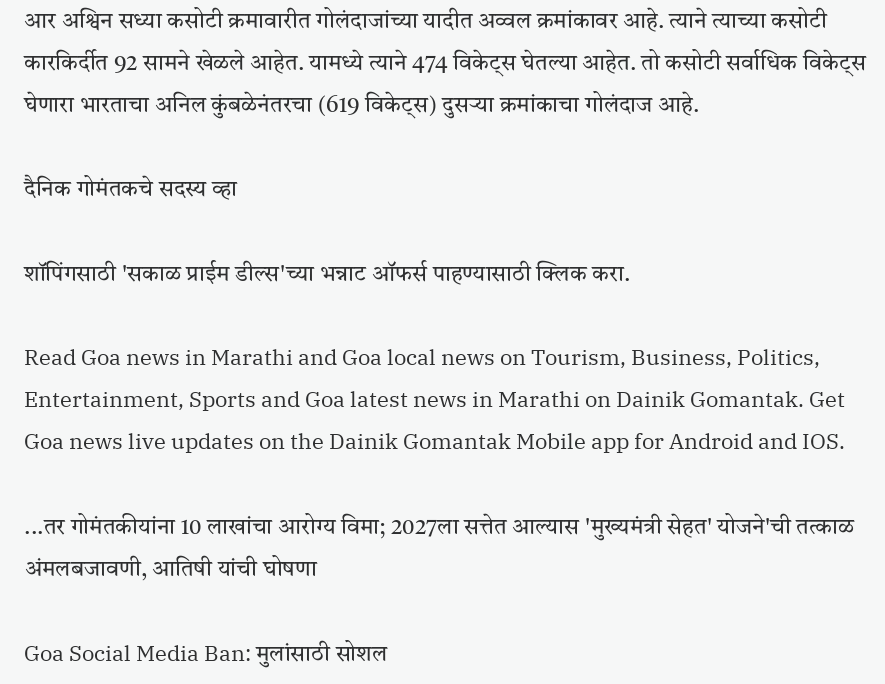आर अश्विन सध्या कसोटी क्रमावारीत गोलंदाजांच्या यादीत अव्वल क्रमांकावर आहे. त्याने त्याच्या कसोटी कारकिर्दीत 92 सामने खेळले आहेत. यामध्ये त्याने 474 विकेट्स घेतल्या आहेत. तो कसोटी सर्वाधिक विकेट्स घेणारा भारताचा अनिल कुंबळेनंतरचा (619 विकेट्स) दुसऱ्या क्रमांकाचा गोलंदाज आहे.

दैनिक गोमंतकचे सदस्य व्हा

शॉपिंगसाठी 'सकाळ प्राईम डील्स'च्या भन्नाट ऑफर्स पाहण्यासाठी क्लिक करा.

Read Goa news in Marathi and Goa local news on Tourism, Business, Politics, Entertainment, Sports and Goa latest news in Marathi on Dainik Gomantak. Get Goa news live updates on the Dainik Gomantak Mobile app for Android and IOS.

...तर गोमंतकीयांना 10 लाखांचा आरोग्य विमा; 2027ला सत्तेत आल्यास 'मुख्यमंत्री सेहत' योजने'ची तत्काळ अंमलबजावणी, आतिषी यांची घोषणा

Goa Social Media Ban: मुलांसाठी सोशल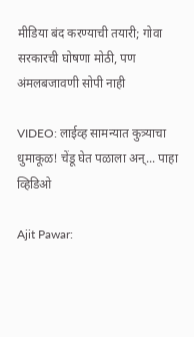मीडिया बंद करण्याची तयारी; गोवा सरकारची घोषणा मोठी, पण अंमलबजावणी सोपी नाही

VIDEO: लाईव्ह सामन्यात कुत्र्याचा धुमाकूळ! चेंडू घेत पळाला अन्... पाहा व्हिडिओ

Ajit Pawar: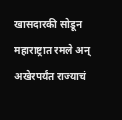खासदारकी सोडून महाराष्ट्रात रमले अन् अखेरपर्यंत राज्याचं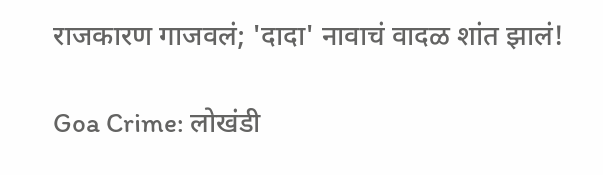राजकारण गाजवलं; 'दादा' नावाचं वादळ शांत झालं!

Goa Crime: लोखंडी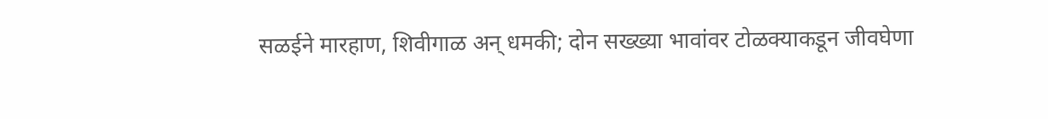सळईने मारहाण, शिवीगाळ अन् धमकी; दोन सख्ख्या भावांवर टोळक्याकडून जीवघेणा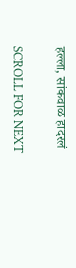हल्ला, सांकवाळ हादरलं

SCROLL FOR NEXT